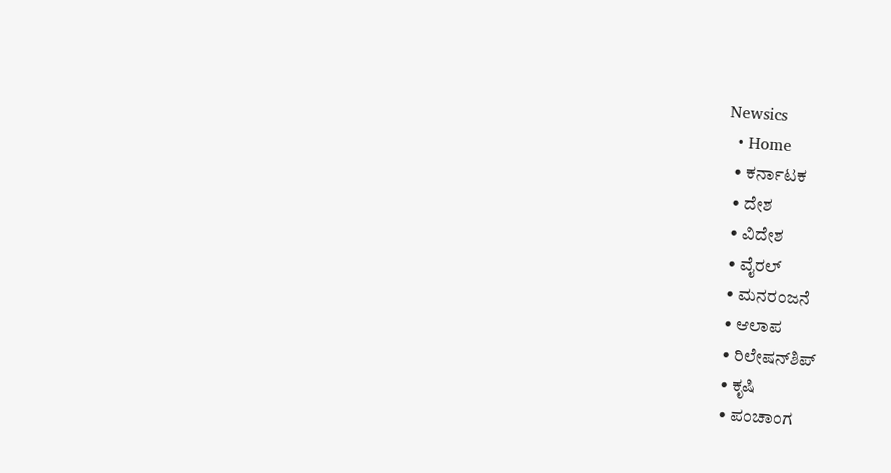Newsics
  • Home
  • ಕರ್ನಾಟಕ
  • ದೇಶ
  • ವಿದೇಶ
  • ವೈರಲ್
  • ಮನರಂಜನೆ
  • ಆಲಾಪ
  • ರಿಲೇಷನ್‌ಶಿಪ್
  • ಕೃಷಿ
  • ಪಂಚಾಂಗ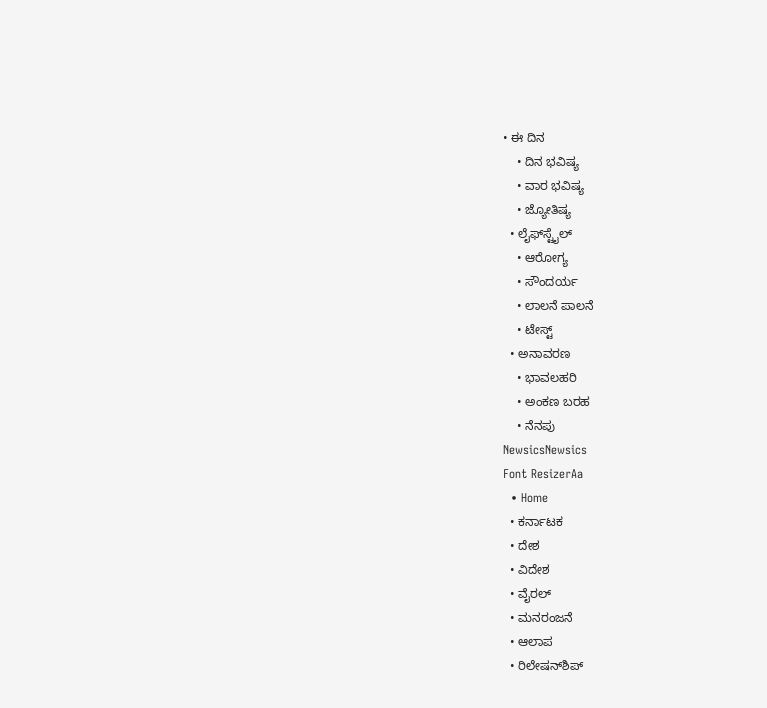• ಈ ದಿನ
    • ದಿನ ಭವಿಷ್ಯ
    • ವಾರ ಭವಿಷ್ಯ
    • ಜ್ಯೋತಿಷ್ಯ
  • ಲೈಫ್‌ಸ್ಟೈಲ್
    • ಆರೋಗ್ಯ
    • ಸೌಂದರ್ಯ
    • ಲಾಲನೆ ಪಾಲನೆ
    • ಟೇಸ್ಟ್
  • ಅನಾವರಣ
    • ಭಾವಲಹರಿ
    • ಅಂಕಣ ಬರಹ
    • ನೆನಪು
NewsicsNewsics
Font ResizerAa
  • Home
  • ಕರ್ನಾಟಕ
  • ದೇಶ
  • ವಿದೇಶ
  • ವೈರಲ್
  • ಮನರಂಜನೆ
  • ಆಲಾಪ
  • ರಿಲೇಷನ್‌ಶಿಪ್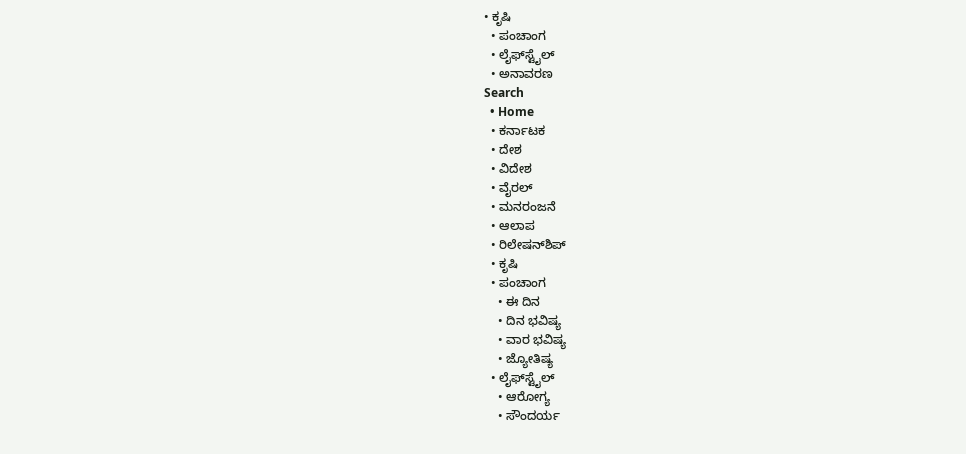• ಕೃಷಿ
  • ಪಂಚಾಂಗ
  • ಲೈಫ್‌ಸ್ಟೈಲ್
  • ಅನಾವರಣ
Search
  • Home
  • ಕರ್ನಾಟಕ
  • ದೇಶ
  • ವಿದೇಶ
  • ವೈರಲ್
  • ಮನರಂಜನೆ
  • ಆಲಾಪ
  • ರಿಲೇಷನ್‌ಶಿಪ್
  • ಕೃಷಿ
  • ಪಂಚಾಂಗ
    • ಈ ದಿನ
    • ದಿನ ಭವಿಷ್ಯ
    • ವಾರ ಭವಿಷ್ಯ
    • ಜ್ಯೋತಿಷ್ಯ
  • ಲೈಫ್‌ಸ್ಟೈಲ್
    • ಆರೋಗ್ಯ
    • ಸೌಂದರ್ಯ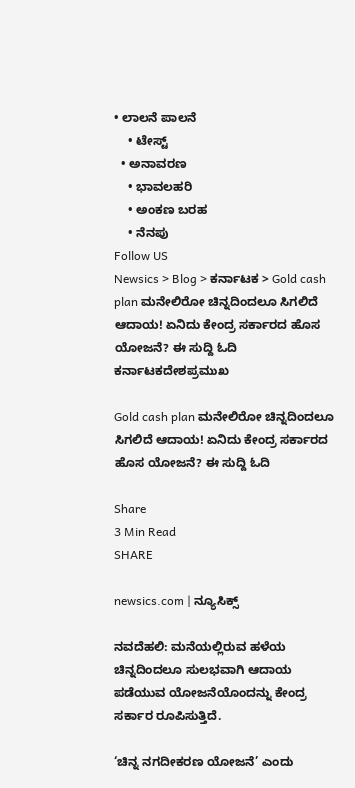• ಲಾಲನೆ ಪಾಲನೆ
    • ಟೇಸ್ಟ್
  • ಅನಾವರಣ
    • ಭಾವಲಹರಿ
    • ಅಂಕಣ ಬರಹ
    • ನೆನಪು
Follow US
Newsics > Blog > ಕರ್ನಾಟಕ > Gold cash plan ಮನೇಲಿರೋ ಚಿನ್ನದಿಂದಲೂ ಸಿಗಲಿದೆ‌ ಆದಾಯ! ಏನಿದು‌ ಕೇಂದ್ರ ಸರ್ಕಾರದ ಹೊಸ ಯೋಜನೆ? ಈ‌ ಸುದ್ದಿ ಓದಿ
ಕರ್ನಾಟಕದೇಶಪ್ರಮುಖ

Gold cash plan ಮನೇಲಿರೋ ಚಿನ್ನದಿಂದಲೂ ಸಿಗಲಿದೆ‌ ಆದಾಯ! ಏನಿದು‌ ಕೇಂದ್ರ ಸರ್ಕಾರದ ಹೊಸ ಯೋಜನೆ? ಈ‌ ಸುದ್ದಿ ಓದಿ

Share
3 Min Read
SHARE

newsics.com | ನ್ಯೂಸಿಕ್ಸ್

ನವದೆಹಲಿ: ಮನೆಯಲ್ಲಿರುವ ಹಳೆಯ ಚಿನ್ನದಿಂದಲೂ ಸುಲಭವಾಗಿ ಆದಾಯ ಪಡೆಯುವ ಯೋಜನೆಯೊಂದನ್ನು ಕೇಂದ್ರ ಸರ್ಕಾರ ರೂಪಿಸುತ್ತಿದೆ.

‘ಚಿನ್ನ ನಗದೀಕರಣ ಯೋಜನೆ’ ಎಂದು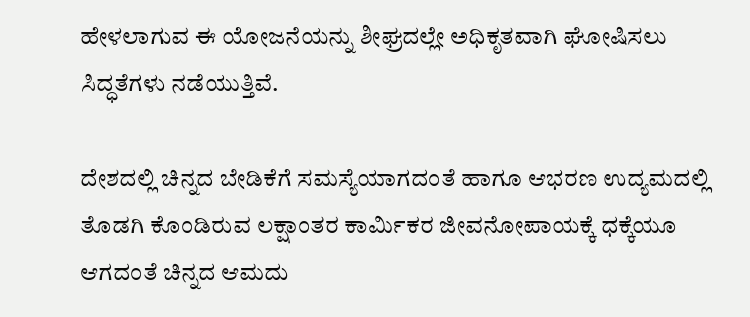ಹೇಳಲಾಗುವ ಈ ಯೋಜನೆಯನ್ನು ಶೀಘ್ರದಲ್ಲೇ ಅಧಿಕೃತವಾಗಿ ಘೋಷಿಸಲು ಸಿದ್ಧತೆಗಳು ನಡೆಯುತ್ತಿವೆ.

ದೇಶದಲ್ಲಿ ಚಿನ್ನದ ಬೇಡಿಕೆಗೆ ಸಮಸ್ಯೆಯಾಗದಂತೆ ಹಾಗೂ ಆಭರಣ ಉದ್ಯಮದಲ್ಲಿ ತೊಡಗಿ ಕೊಂಡಿರುವ ಲಕ್ಷಾಂತರ ಕಾರ್ಮಿಕರ ಜೀವನೋಪಾಯಕ್ಕೆ ಧಕ್ಕೆಯೂ ಆಗದಂತೆ ಚಿನ್ನದ ಆಮದು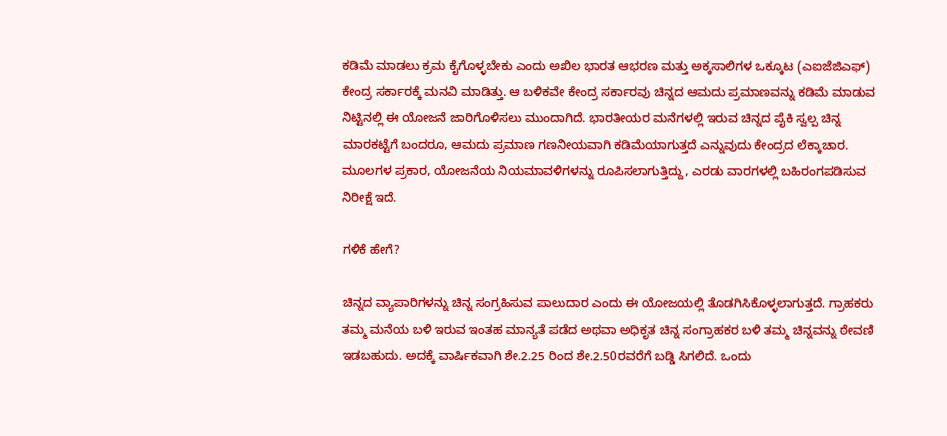ಕಡಿಮೆ ಮಾಡಲು ಕ್ರಮ ಕೈಗೊಳ್ಳಬೇಕು ಎಂದು ಅಖಿಲ ಭಾರತ ಆಭರಣ ಮತ್ತು ಅಕ್ಕಸಾಲಿಗಳ ಒಕ್ಕೂಟ (ಎಐಜೆಜಿಎಫ್) ಕೇಂದ್ರ ಸರ್ಕಾರಕ್ಕೆ ಮನವಿ ಮಾಡಿತ್ತು. ಆ ಬಳಿಕವೇ ಕೇಂದ್ರ ಸರ್ಕಾರವು ಚಿನ್ನದ ಆಮದು ಪ್ರಮಾಣವನ್ನು ಕಡಿಮೆ ಮಾಡುವ ನಿಟ್ಟಿನಲ್ಲಿ ಈ ಯೋಜನೆ ಜಾರಿಗೊಳಿಸಲು ಮುಂದಾಗಿದೆ. ಭಾರತೀಯರ ಮನೆಗಳಲ್ಲಿ ಇರುವ ಚಿನ್ನದ ಪೈಕಿ ಸ್ವಲ್ಪ ಚಿನ್ನ ಮಾರಕಟ್ಟೆಗೆ ಬಂದರೂ, ಆಮದು ಪ್ರಮಾಣ ಗಣನೀಯವಾಗಿ ಕಡಿಮೆಯಾಗುತ್ತದೆ ಎನ್ನುವುದು ಕೇಂದ್ರದ ಲೆಕ್ಕಾಚಾರ. ಮೂಲಗಳ ಪ್ರಕಾರ, ಯೋಜನೆಯ ನಿಯಮಾವಳಿಗಳನ್ನು ರೂಪಿಸಲಾಗುತ್ತಿದ್ದು, ಎರಡು ವಾರಗಳಲ್ಲಿ ಬಹಿರಂಗಪಡಿಸುವ ನಿರೀಕ್ಷೆ ಇದೆ.

ಗಳಿಕೆ ಹೇಗೆ?

ಚಿನ್ನದ ವ್ಯಾಪಾರಿಗಳನ್ನು ಚಿನ್ನ ಸಂಗ್ರಹಿಸುವ ಪಾಲುದಾರ ಎಂದು ಈ ಯೋಜಯಲ್ಲಿ ತೊಡಗಿಸಿಕೊಳ್ಳಲಾಗುತ್ತದೆ. ಗ್ರಾಹಕರು ತಮ್ಮ ಮನೆಯ ಬಳಿ ಇರುವ ಇಂತಹ ಮಾನ್ಯತೆ ಪಡೆದ ಅಥವಾ ಅಧಿಕೃತ ಚಿನ್ನ ಸಂಗ್ರಾಹಕರ ಬಳಿ ತಮ್ಮ ಚಿನ್ನವನ್ನು ಠೇವಣಿ ಇಡಬಹುದು. ಅದಕ್ಕೆ ವಾರ್ಷಿಕವಾಗಿ ಶೇ.2.25 ರಿಂದ ಶೇ.2.50ರವರೆಗೆ ಬಡ್ಡಿ ಸಿಗಲಿದೆ. ಒಂದು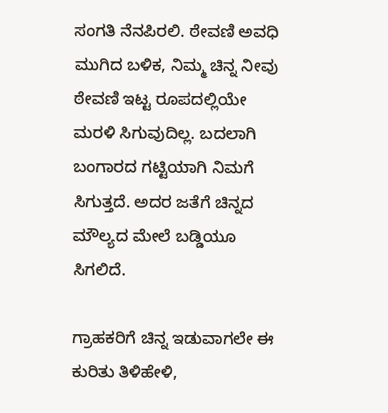ಸಂಗತಿ ನೆನಪಿರಲಿ. ಠೇವಣಿ ಅವಧಿ ಮುಗಿದ ಬಳಿಕ, ನಿಮ್ಮ ಚಿನ್ನ ನೀವು ಠೇವಣಿ ಇಟ್ಟ ರೂಪದಲ್ಲಿಯೇ ಮರಳಿ ಸಿಗುವುದಿಲ್ಲ. ಬದಲಾಗಿ ಬಂಗಾರದ ಗಟ್ಟಿಯಾಗಿ ನಿಮಗೆ ಸಿಗುತ್ತದೆ. ಅದರ ಜತೆಗೆ ಚಿನ್ನದ ಮೌಲ್ಯದ ಮೇಲೆ ಬಡ್ಡಿಯೂ ಸಿಗಲಿದೆ.

ಗ್ರಾಹಕರಿಗೆ ಚಿನ್ನ ಇಡುವಾಗಲೇ ಈ ಕುರಿತು ತಿಳಿಹೇಳಿ,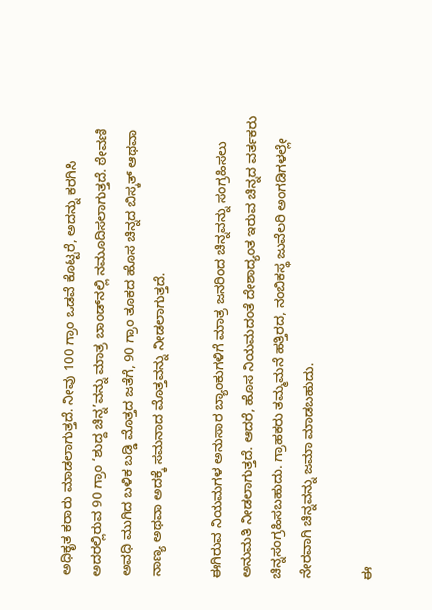ಅಧಿಕೃತ ಕರಾರು ಮಾಡಲಾಗುತ್ತದೆ. ನೀವು 100 ಗ್ರಾಂ ಒಡವೆ ಕೊಟ್ಟರೆ, ಅದನ್ನು ಕರಗಿಸಿ ಅದರಲ್ಲಿರುವ 90 ಗ್ರಾಂ ‘ಶುದ್ದ ಚಿನ್ನ’ವನ್ನು ಮಾತ್ರ ಬಾಂಡ್‌ನಲ್ಲಿ ನಮೂದಿಸಲಾಗುತ್ತದೆ. ಠೇವಣಿ ಅವಧಿ ಮುಗಿದ ಬಳಿಕ ಬಡ್ಡಿ ಮೊತ್ತದ ಜತೆಗೆ, 90 ಗ್ರಾಂ ತೂಕದ ಹೊಸ ಚಿನ್ನದ ಬಿಸ್ಕತ್ ಆಥವಾ ನಾಣ್ಯ ಅಥವಾ ಅದಕ್ಕೆ ಸಮನಾದ ಮೊತ್ತವನ್ನು ನೀಡಲಾಗುತ್ತದೆ.

ಈಗಿರುವ ನಿಯಮಗಳ ಅನುಸಾರ ಬ್ಯಾಂಕುಗಳಿಗೆ ಮಾತ್ರ ಜನರಿಂದ ಚಿನ್ನವನ್ನು ಸಂಗ್ರಹಿಸಲು ಅನುಮತಿ ನೀಡಲಾಗುತ್ತದೆ. ಆದರೆ, ಹೊಸ ನಿಯಮದಂತೆ ದೇಶಾದ್ಯಂತ ಇರುವ ಚಿನ್ನದ ವರ್ತಕರು ಚಿನ್ನಸಂಗ್ರಹಿಸಬಹುದು. ಗ್ರಾಹಕರು ತಮ್ಮಮನೆ ಹತ್ತಿರದ, ನಂಬಿಕಸ್ಥ ಜುವೆಲರಿ ಅಂಗಡಿಗಳಲ್ಲೇ ನೇರವಾಗಿ ಚಿನ್ನವನ್ನು ಜಮಾ ಮಾಡಬಹುದು.

ಈ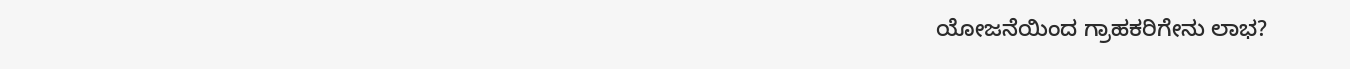ಯೋಜನೆಯಿಂದ ಗ್ರಾಹಕರಿಗೇನು ಲಾಭ?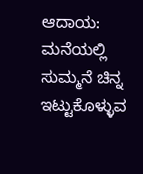ಆದಾಯ: ಮನೆಯಲ್ಲಿ ಸುಮ್ಮನೆ ಚಿನ್ನ ಇಟ್ಟುಕೊಳ್ಳುವ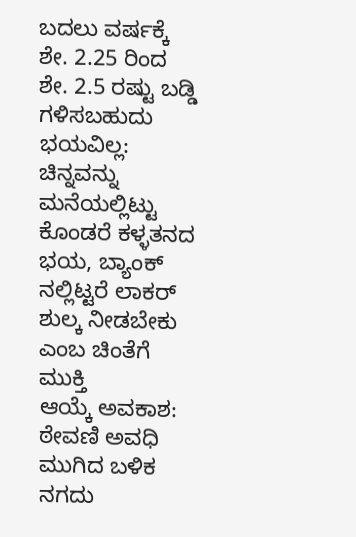ಬದಲು ವರ್ಷಕ್ಕೆ ಶೇ. 2.25 ರಿಂದ ಶೇ. 2.5 ರಷ್ಟು ಬಡ್ಡಿ ಗಳಿಸಬಹುದು
ಭಯವಿಲ್ಲ: ಚಿನ್ನವನ್ನು ಮನೆಯಲ್ಲಿಟ್ಟು ಕೊಂಡರೆ ಕಳ್ಳತನದ ಭಯ, ಬ್ಯಾಂಕ್ ನಲ್ಲಿಟ್ಟರೆ ಲಾಕ‌ರ್ ಶುಲ್ಕ ನೀಡಬೇಕು ಎಂಬ ಚಿಂತೆಗೆ ಮುಕ್ತಿ
ಆಯ್ಕೆ ಅವಕಾಶ: ಠೇವಣಿ ಅವಧಿ ಮುಗಿದ ಬಳಿಕ ನಗದು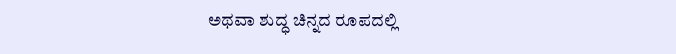ಅಥವಾ ಶುದ್ಧ ಚಿನ್ನದ ರೂಪದಲ್ಲಿ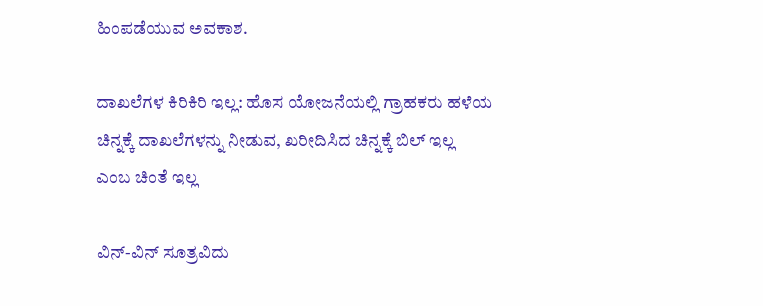ಹಿಂಪಡೆಯುವ ಅವಕಾಶ.

ದಾಖಲೆಗಳ ಕಿರಿಕಿರಿ ಇಲ್ಲ: ಹೊಸ ಯೋಜನೆಯಲ್ಲಿ ಗ್ರಾಹಕರು ಹಳೆಯ ಚಿನ್ನಕ್ಕೆ ದಾಖಲೆಗಳನ್ನು ನೀಡುವ, ಖರೀದಿಸಿದ ಚಿನ್ನಕ್ಕೆ ಬಿಲ್‌ ಇಲ್ಲ ಎಂಬ ಚಿಂತೆ ಇಲ್ಲ

ವಿನ್‌-ವಿನ್ ಸೂತ್ರವಿದು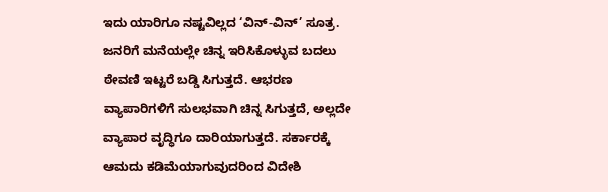ಇದು ಯಾರಿಗೂ ನಷ್ಟವಿಲ್ಲದ ‘ವಿನ್‌-ವಿನ್’ ಸೂತ್ರ. ಜನರಿಗೆ ಮನೆಯಲ್ಲೇ ಚಿನ್ನ ಇರಿಸಿಕೊಳ್ಳುವ ಬದಲು ಠೇವಣಿ ಇಟ್ಟರೆ ಬಡ್ಡಿ ಸಿಗುತ್ತದೆ. ಆಭರಣ ವ್ಯಾಪಾರಿಗಳಿಗೆ ಸುಲಭವಾಗಿ ಚಿನ್ನ ಸಿಗುತ್ತದೆ, ಅಲ್ಲದೇ ವ್ಯಾಪಾರ ವೃದ್ಧಿಗೂ ದಾರಿಯಾಗುತ್ತದೆ. ಸರ್ಕಾರಕ್ಕೆ ಆಮದು ಕಡಿಮೆಯಾಗುವುದರಿಂದ ವಿದೇಶಿ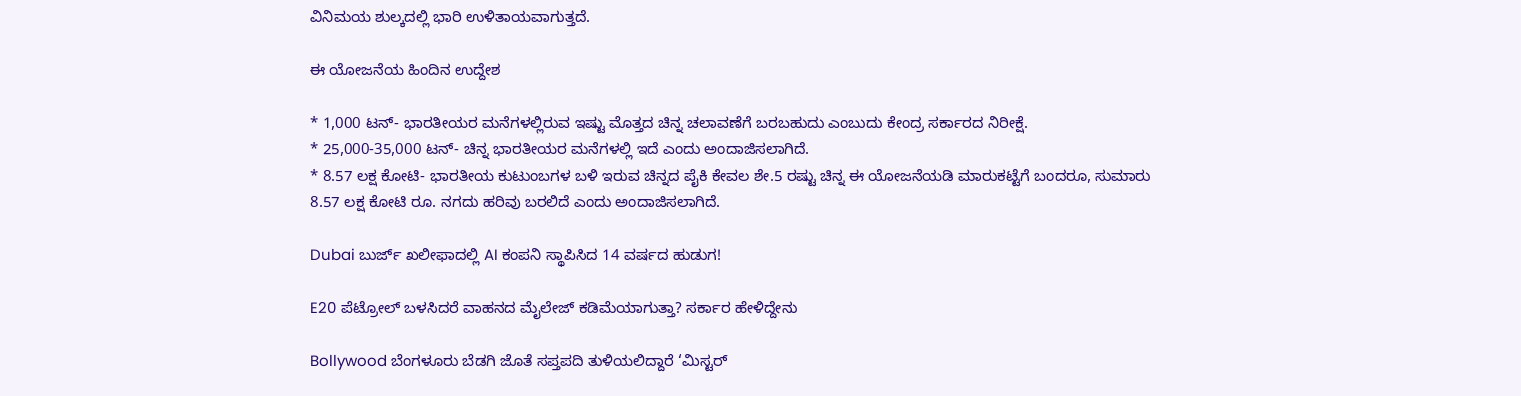ವಿನಿಮಯ ಶುಲ್ಕದಲ್ಲಿ ಭಾರಿ ಉಳಿತಾಯವಾಗುತ್ತದೆ.

ಈ ಯೋಜನೆಯ ಹಿಂದಿನ ಉದ್ದೇಶ

* 1,000 ಟನ್- ಭಾರತೀಯರ ಮನೆಗಳಲ್ಲಿರುವ ಇಷ್ಟು ಮೊತ್ತದ ಚಿನ್ನ ಚಲಾವಣೆಗೆ ಬರಬಹುದು ಎಂಬುದು ಕೇಂದ್ರ ಸರ್ಕಾರದ ನಿರೀಕ್ಷೆ.
* 25,000-35,000 ಟನ್- ಚಿನ್ನ ಭಾರತೀಯರ ಮನೆಗಳಲ್ಲಿ ಇದೆ ಎಂದು ಅಂದಾಜಿಸಲಾಗಿದೆ.
* 8.57 ಲಕ್ಷ ಕೋಟಿ- ಭಾರತೀಯ ಕುಟುಂಬಗಳ ಬಳಿ ಇರುವ ಚಿನ್ನದ ಪೈಕಿ ಕೇವಲ ಶೇ.5 ರಷ್ಟು ಚಿನ್ನ ಈ ಯೋಜನೆಯಡಿ ಮಾರುಕಟ್ಟೆಗೆ ಬಂದರೂ, ಸುಮಾರು 8.57 ಲಕ್ಷ ಕೋಟಿ ರೂ. ನಗದು ಹರಿವು ಬರಲಿದೆ ಎಂದು ಅಂದಾಜಿಸಲಾಗಿದೆ.

Dubai ಬುರ್ಜ್ ಖಲೀಫಾದಲ್ಲಿ AI ಕಂಪನಿ ಸ್ಥಾಪಿಸಿದ 14 ವರ್ಷದ ಹುಡುಗ!

E20 ಪೆಟ್ರೋಲ್ ಬಳಸಿದರೆ ವಾಹನದ ಮೈಲೇಜ್ ಕಡಿಮೆಯಾಗುತ್ತಾ? ಸರ್ಕಾರ ಹೇಳಿದ್ದೇನು

Bollywood ಬೆಂಗಳೂರು ಬೆಡಗಿ ಜೊತೆ ಸಪ್ತಪದಿ ತುಳಿಯಲಿದ್ದಾರೆ ‘ಮಿಸ್ಟರ್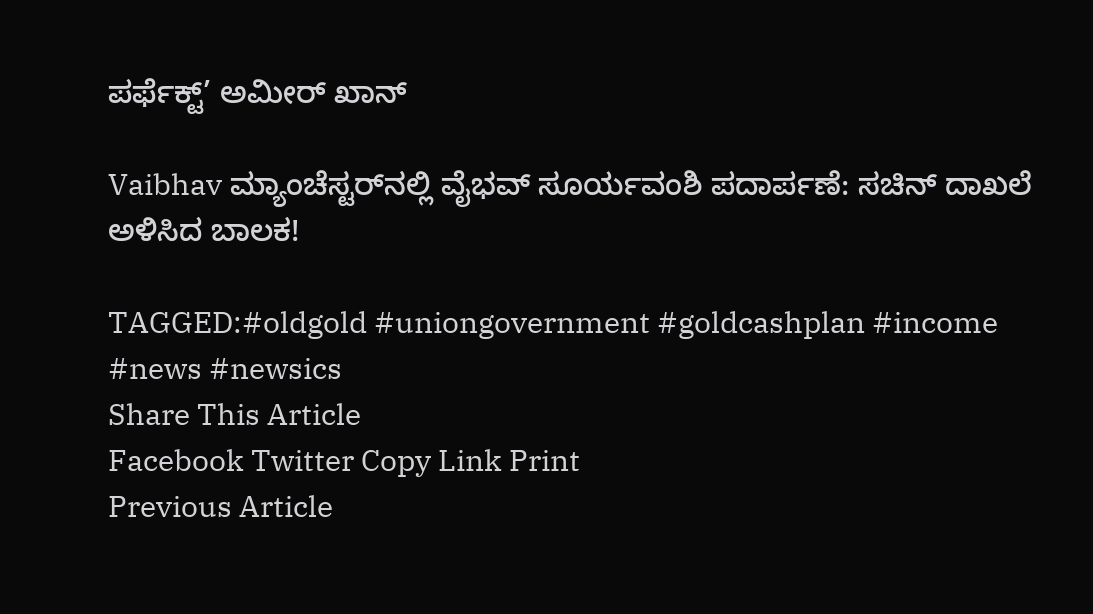ಪರ್ಫೆಕ್ಟ್’ ಅಮೀರ್ ಖಾನ್

Vaibhav ಮ್ಯಾಂಚೆಸ್ಟರ್‌ನಲ್ಲಿ ವೈಭವ್ ಸೂರ್ಯವಂಶಿ ಪದಾರ್ಪಣೆ: ಸಚಿನ್ ದಾಖಲೆ ಅಳಿಸಿದ ಬಾಲಕ!

TAGGED:#oldgold #uniongovernment #goldcashplan #income #news #newsics
Share This Article
Facebook Twitter Copy Link Print
Previous Article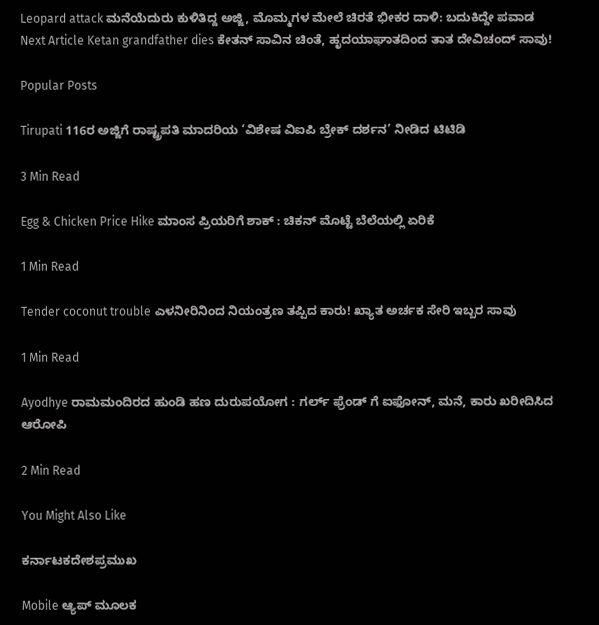Leopard attack ಮನೆಯೆದುರು ಕುಳಿತಿದ್ದ ಅಜ್ಜಿ, ಮೊಮ್ಮಗಳ‌ ಮೇಲೆ ಚಿರತೆ ಭೀಕರ ದಾಳಿ: ಬದುಕಿದ್ದೇ ಪವಾಡ
Next Article Ketan grandfather dies ಕೇತನ್ ಸಾವಿನ ಚಿಂತೆ, ಹೃದಯಾಘಾತದಿಂದ ತಾತ ದೇವಿಚಂದ್ ಸಾವು!

Popular Posts

Tirupati 116ರ ಅಜ್ಜಿಗೆ ರಾಷ್ಟ್ರಪತಿ ಮಾದರಿಯ ‘ವಿಶೇಷ ವಿಐಪಿ ಬ್ರೇಕ್ ದರ್ಶನ’ ನೀಡಿದ ಟಿಟಿಡಿ

3 Min Read

Egg & Chicken Price Hike ಮಾಂಸ ಪ್ರಿಯರಿಗೆ ಶಾಕ್ : ಚಿಕನ್ ಮೊಟ್ಟೆ ಬೆಲೆಯಲ್ಲಿ ಏರಿಕೆ

1 Min Read

Tender coconut trouble ಎಳನೀರಿನಿಂದ‌ ನಿಯಂತ್ರಣ ತಪ್ಪಿದ ಕಾರು! ಖ್ಯಾತ ಅರ್ಚಕ ಸೇರಿ ಇಬ್ಬರ ಸಾವು

1 Min Read

Ayodhye ರಾಮಮಂದಿರದ ಹುಂಡಿ ಹಣ ದುರುಪಯೋಗ : ಗರ್ಲ್ ಫ್ರೆಂಡ್ ಗೆ ಐಫೋನ್, ಮನೆ, ಕಾರು ಖರೀದಿಸಿದ ಆರೋಪಿ

2 Min Read

You Might Also Like

ಕರ್ನಾಟಕದೇಶಪ್ರಮುಖ

Mobile ಆ್ಯಪ್ ಮೂಲಕ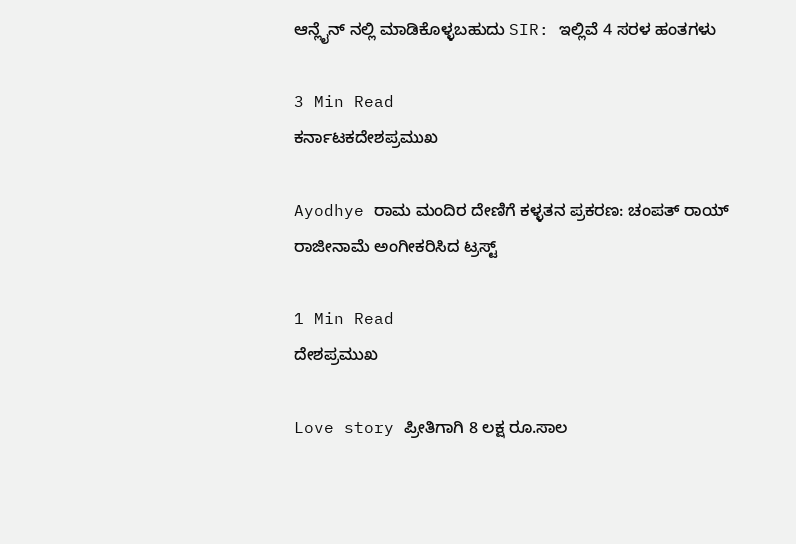ಆನ್ಲೈನ್ ನಲ್ಲಿ ಮಾಡಿಕೊಳ್ಳಬಹುದು SIR: ಇಲ್ಲಿವೆ 4 ಸರಳ ಹಂತಗಳು

3 Min Read
ಕರ್ನಾಟಕದೇಶಪ್ರಮುಖ

Ayodhye ರಾಮ ಮಂದಿರ ದೇಣಿಗೆ ಕಳ್ಳತನ ಪ್ರಕರಣ: ಚಂಪತ್‌ ರಾಯ್‌ ರಾಜೀನಾಮೆ ಅಂಗೀಕರಿಸಿದ ಟ್ರಸ್ಟ್

1 Min Read
ದೇಶಪ್ರಮುಖ

Love story ಪ್ರೀತಿಗಾಗಿ 8 ಲಕ್ಷ ರೂ.ಸಾಲ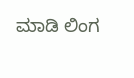ಮಾಡಿ ಲಿಂಗ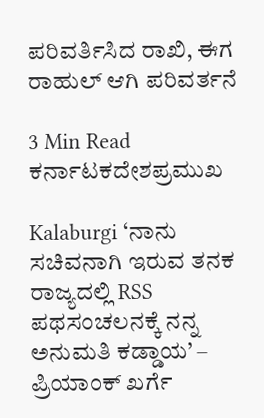ಪರಿವರ್ತಿಸಿದ ರಾಖಿ, ಈಗ ರಾಹುಲ್ ಆಗಿ ಪರಿವರ್ತನೆ

3 Min Read
ಕರ್ನಾಟಕದೇಶಪ್ರಮುಖ

Kalaburgi ‘ನಾನು ಸಚಿವನಾಗಿ ಇರುವ ತನಕ ರಾಜ್ಯದಲ್ಲಿ RSS ಪಥಸಂಚಲನಕ್ಕೆ ನನ್ನ ಅನುಮತಿ ಕಡ್ಡಾಯ’ – ಪ್ರಿಯಾಂಕ್ ಖರ್ಗೆ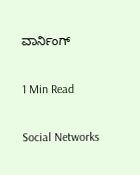ವಾರ್ನಿಂಗ್

1 Min Read

Social Networks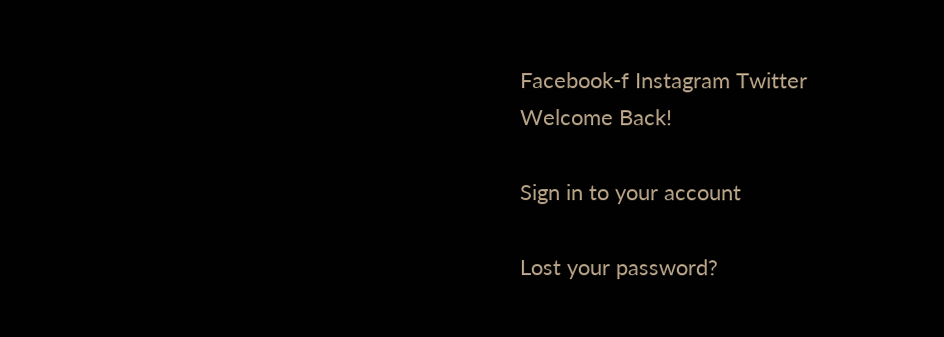Facebook-f Instagram Twitter
Welcome Back!

Sign in to your account

Lost your password?